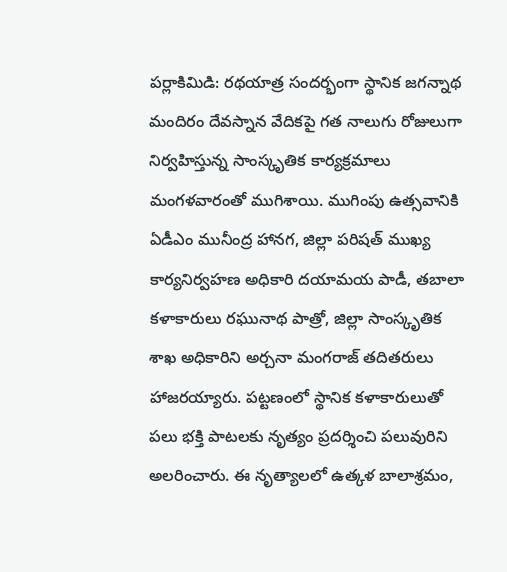పర్లాకిమిడి: రథయాత్ర సందర్భంగా స్థానిక జగన్నాథ మందిరం దేవస్నాన వేదికపై గత నాలుగు రోజులుగా నిర్వహిస్తున్న సాంస్కృతిక కార్యక్రమాలు మంగళవారంతో ముగిశాయి. ముగింపు ఉత్సవానికి ఏడీఎం మునీంద్ర హానగ, జిల్లా పరిషత్ ముఖ్య కార్యనిర్వహణ అధికారి దయామయ పాడీ, తబాలా కళాకారులు రఘునాథ పాత్రో, జిల్లా సాంస్కృతిక శాఖ అధికారిని అర్చనా మంగరాజ్ తదితరులు హాజరయ్యారు. పట్టణంలో స్థానిక కళాకారులుతో పలు భక్తి పాటలకు నృత్యం ప్రదర్శించి పలువురిని అలరించారు. ఈ నృత్యాలలో ఉత్కళ బాలాశ్రమం,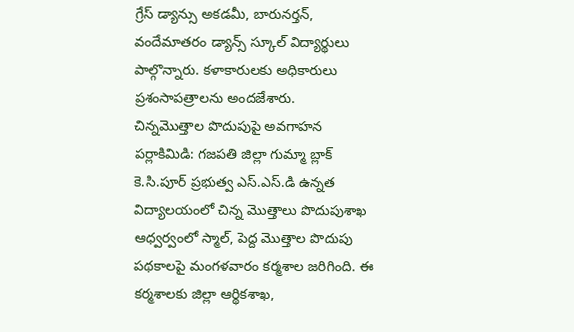గ్రేస్ డ్యాన్సు అకడమీ, బారునర్తన్, వందేమాతరం డ్యాన్స్ స్కూల్ విద్యార్థులు పాల్గొన్నారు. కళాకారులకు అధికారులు ప్రశంసాపత్రాలను అందజేశారు.
చిన్నమొత్తాల పొదుపుపై అవగాహన
పర్లాకిమిడి: గజపతి జిల్లా గుమ్మా బ్లాక్ కె.సి.పూర్ ప్రభుత్వ ఎస్.ఎస్.డి ఉన్నత విద్యాలయంలో చిన్న మొత్తాలు పొదుపుశాఖ ఆధ్వర్వంలో స్మాల్, పెద్ద మొత్తాల పొదుపు పథకాలపై మంగళవారం కర్మశాల జరిగింది. ఈ కర్మశాలకు జిల్లా ఆర్థికశాఖ,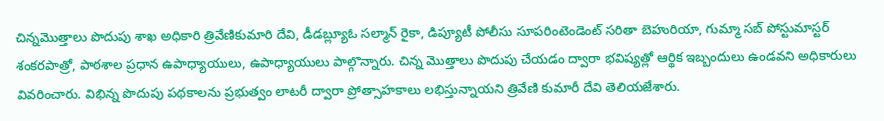చిన్నమొత్తాలు పొదుపు శాఖ అధికారి త్రివేణికుమారి దేవి, డీడబ్ల్యూఓ సల్మాన్ రైకా, డిప్యూటీ పోలీసు సూపరింటెండెంట్ సరితా బెహురియా, గుమ్మా సబ్ పోస్టుమాస్టర్ శంకరపాత్రో, పాఠశాల ప్రధాన ఉపాధ్యాయులు, ఉపాధ్యాయులు పాల్గొన్నారు. చిన్న మొత్తాలు పొదుపు చేయడం ద్వారా భవిష్యత్లో ఆర్థిక ఇబ్బందులు ఉండవని అధికారులు వివరించారు. విభిన్న పొదుపు పథకాలను ప్రభుత్వం లాటరీ ద్వారా ప్రోత్సాహకాలు లభిస్తున్నాయని త్రివేణి కుమారీ దేవి తెలియజేశారు.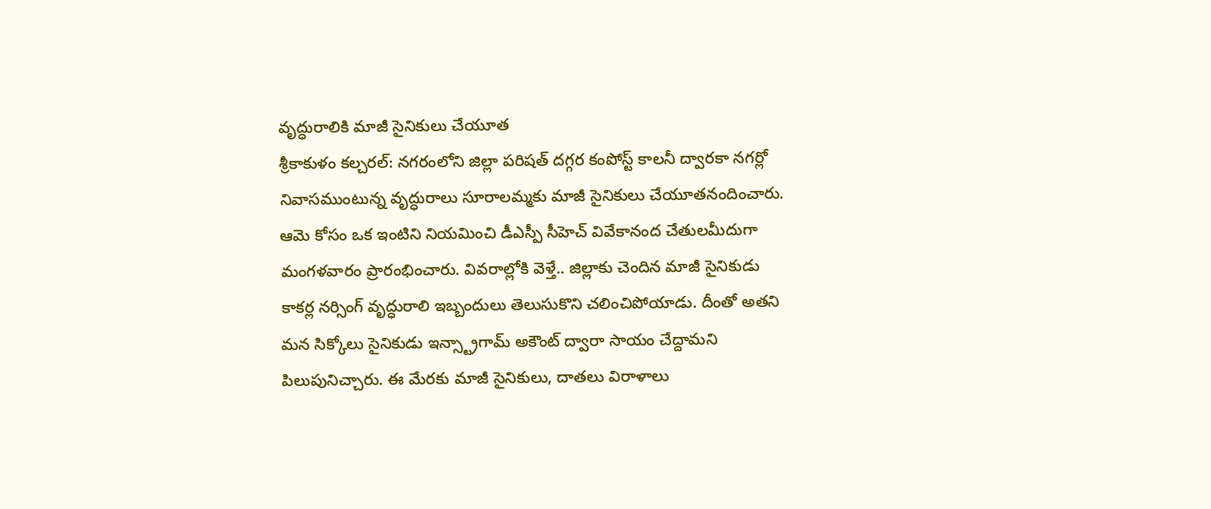వృద్ధురాలికి మాజీ సైనికులు చేయూత
శ్రీకాకుళం కల్చరల్: నగరంలోని జిల్లా పరిషత్ దగ్గర కంపోస్ట్ కాలనీ ద్వారకా నగర్లో నివాసముంటున్న వృద్ధురాలు సూరాలమ్మకు మాజీ సైనికులు చేయూతనందించారు. ఆమె కోసం ఒక ఇంటిని నియమించి డీఎస్పీ సీహెచ్ వివేకానంద చేతులమీదుగా మంగళవారం ప్రారంభించారు. వివరాల్లోకి వెళ్తే.. జిల్లాకు చెందిన మాజీ సైనికుడు కాకర్ల నర్సింగ్ వృద్ధురాలి ఇబ్బందులు తెలుసుకొని చలించిపోయాడు. దీంతో అతని మన సిక్కోలు సైనికుడు ఇన్స్ట్రాగామ్ అకౌంట్ ద్వారా సాయం చేద్దామని పిలుపునిచ్చారు. ఈ మేరకు మాజీ సైనికులు, దాతలు విరాళాలు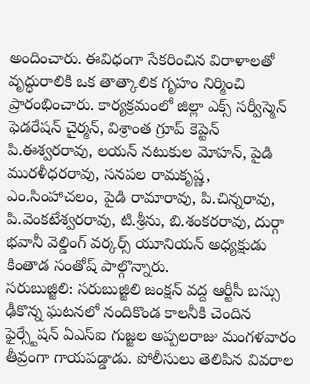అందించారు. ఈవిధంగా సేకరించిన విరాళాలతో వృద్ధురాలికి ఒక తాత్కాలిక గృహం నిర్మించి ప్రారంభించారు. కార్యక్రమంలో జిల్లా ఎక్స్ సర్వీస్మెన్ ఫెడరేషన్ చైర్మన్, విశ్రాంత గ్రూప్ కెప్టెన్ పి.ఈశ్వరరావు, లయన్ నటుకుల మోహన్, పైడి మురళీధరరావు, సనపల రామకృష్ణ, ఎం.సింహాచలం, పైడి రామారావు, పి.చిన్నరావు, పి.వెంకటేశ్వరరావు, టి.శ్రీను, బి.శంకరరావు, దుర్గా భవానీ వెల్డింగ్ వర్కర్స్ యూనియన్ అధ్యక్షుడు కింతాడ సంతోష్ పాల్గొన్నారు.
సరుబుజ్జిలి: సరుబుజ్జిలి జంక్షన్ వద్ద ఆర్టీసీ బస్సు ఢీకొన్న ఘటనలో నందికొండ కాలనీకి చెందిన ఫైర్స్టేషన్ ఏఎస్ఐ గుజ్జల అప్పలరాజు మంగళవారం తీవ్రంగా గాయపడ్డాడు. పోలీసులు తెలిపిన వివరాల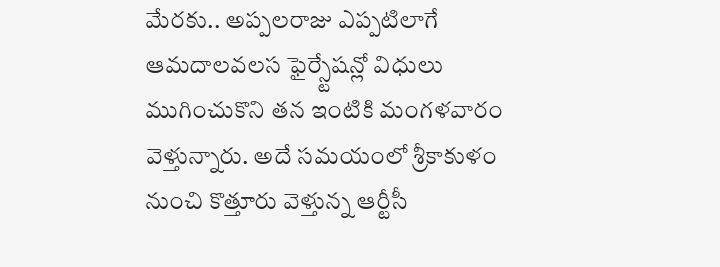మేరకు.. అప్పలరాజు ఎప్పటిలాగే ఆమదాలవలస ఫైర్స్టేషన్లో విధులు ముగించుకొని తన ఇంటికి మంగళవారం వెళ్తున్నారు. అదే సమయంలో శ్రీకాకుళం నుంచి కొత్తూరు వెళ్తున్న ఆర్టీసీ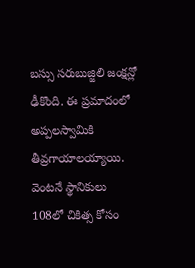బస్సు సరుబుజ్జిలి జంక్షన్లో ఢీకొంది. ఈ ప్రమాదంలో అప్పలస్వామికి తీవ్రగాయాలయ్యాయి. వెంటనే స్థానికులు 108లో చికిత్స కోసం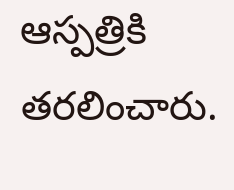ఆస్పత్రికి తరలించారు.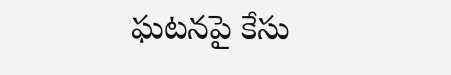ఘటనపై కేసు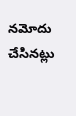నమోదు చేసినట్లు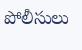పోలీసులు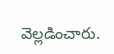వెల్లడించారు.